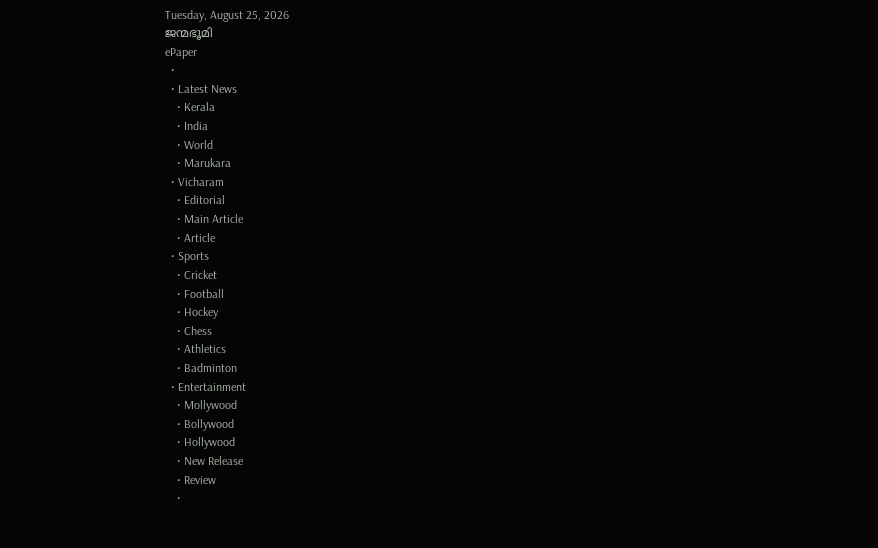Tuesday, August 25, 2026
ജന്മഭൂമി
ePaper
  •
  • Latest News
    • Kerala
    • India
    • World
    • Marukara
  • Vicharam
    • Editorial
    • Main Article
    • Article
  • Sports
    • Cricket
    • Football
    • Hockey
    • Chess
    • Athletics
    • Badminton
  • Entertainment
    • Mollywood
    • Bollywood
    • Hollywood
    • New Release
    • Review
    •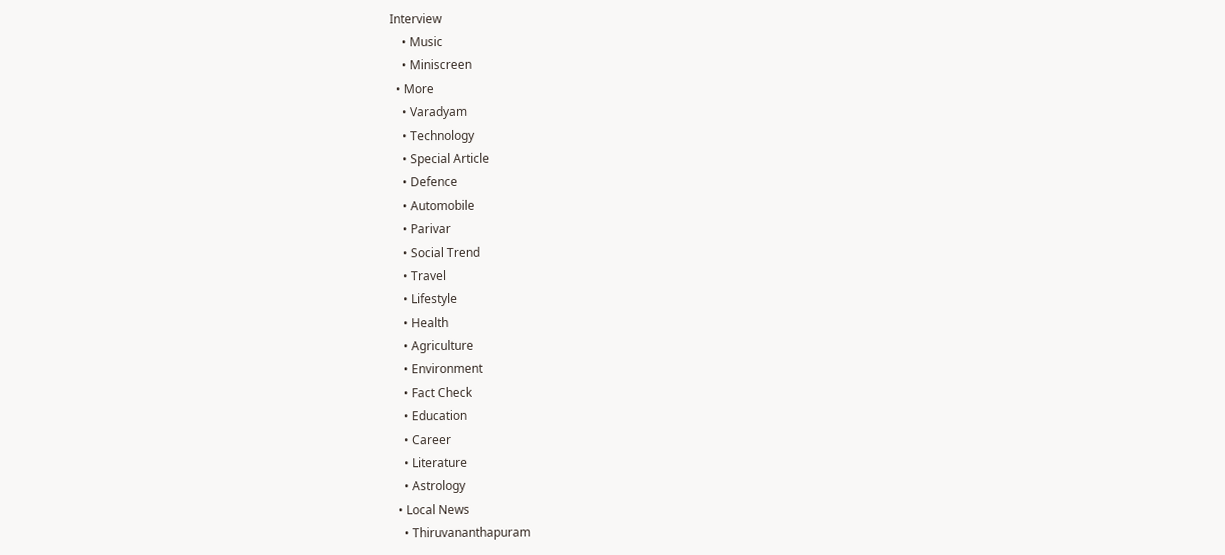Interview
    • Music
    • Miniscreen
  • More
    • Varadyam
    • Technology
    • Special Article
    • Defence
    • Automobile
    • Parivar
    • Social Trend
    • Travel
    • Lifestyle
    • Health
    • Agriculture
    • Environment
    • Fact Check
    • Education
    • Career
    • Literature
    • Astrology
  • Local News
    • Thiruvananthapuram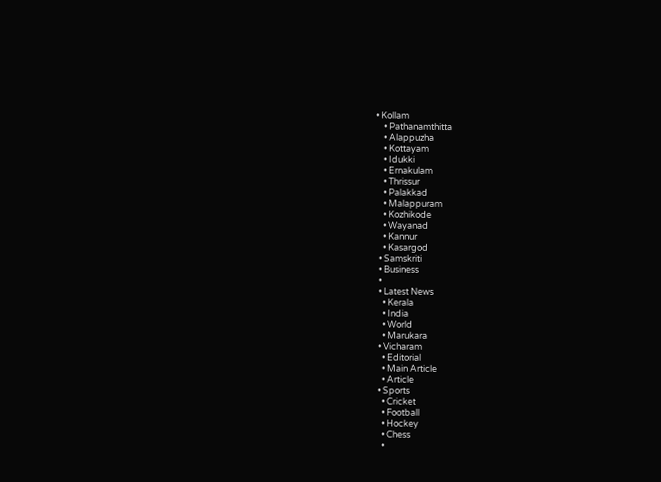• Kollam
    • Pathanamthitta
    • Alappuzha
    • Kottayam
    • Idukki
    • Ernakulam
    • Thrissur
    • Palakkad
    • Malappuram
    • Kozhikode
    • Wayanad
    • Kannur
    • Kasargod
  • Samskriti
  • Business
  •
  • Latest News
    • Kerala
    • India
    • World
    • Marukara
  • Vicharam
    • Editorial
    • Main Article
    • Article
  • Sports
    • Cricket
    • Football
    • Hockey
    • Chess
    •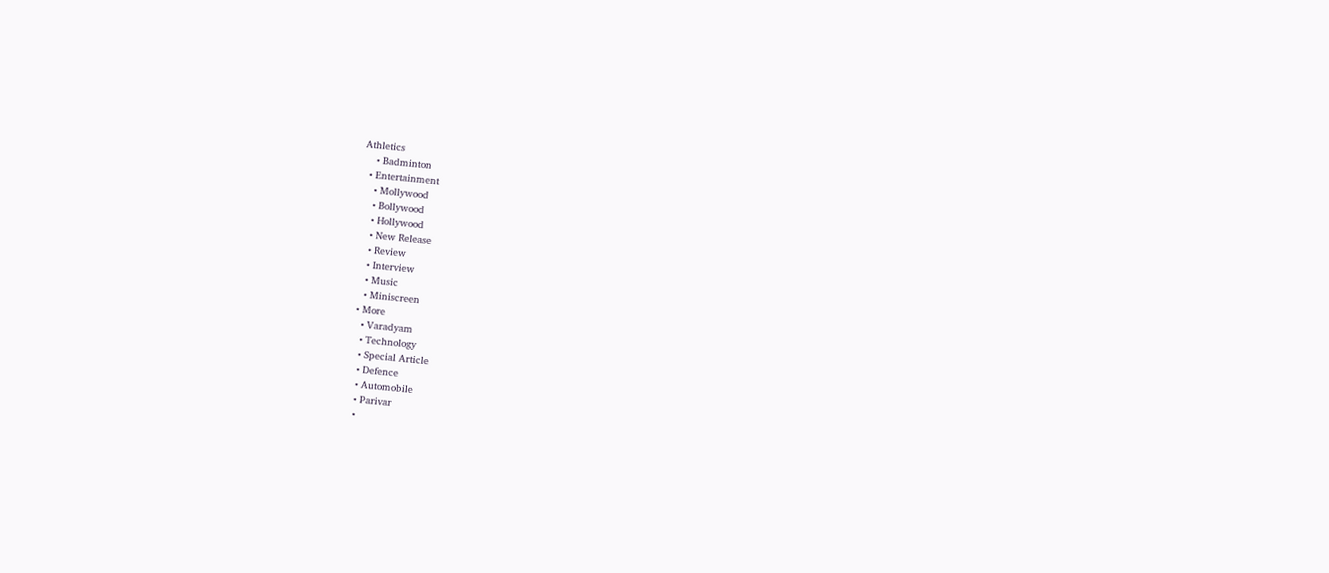Athletics
    • Badminton
  • Entertainment
    • Mollywood
    • Bollywood
    • Hollywood
    • New Release
    • Review
    • Interview
    • Music
    • Miniscreen
  • More
    • Varadyam
    • Technology
    • Special Article
    • Defence
    • Automobile
    • Parivar
    •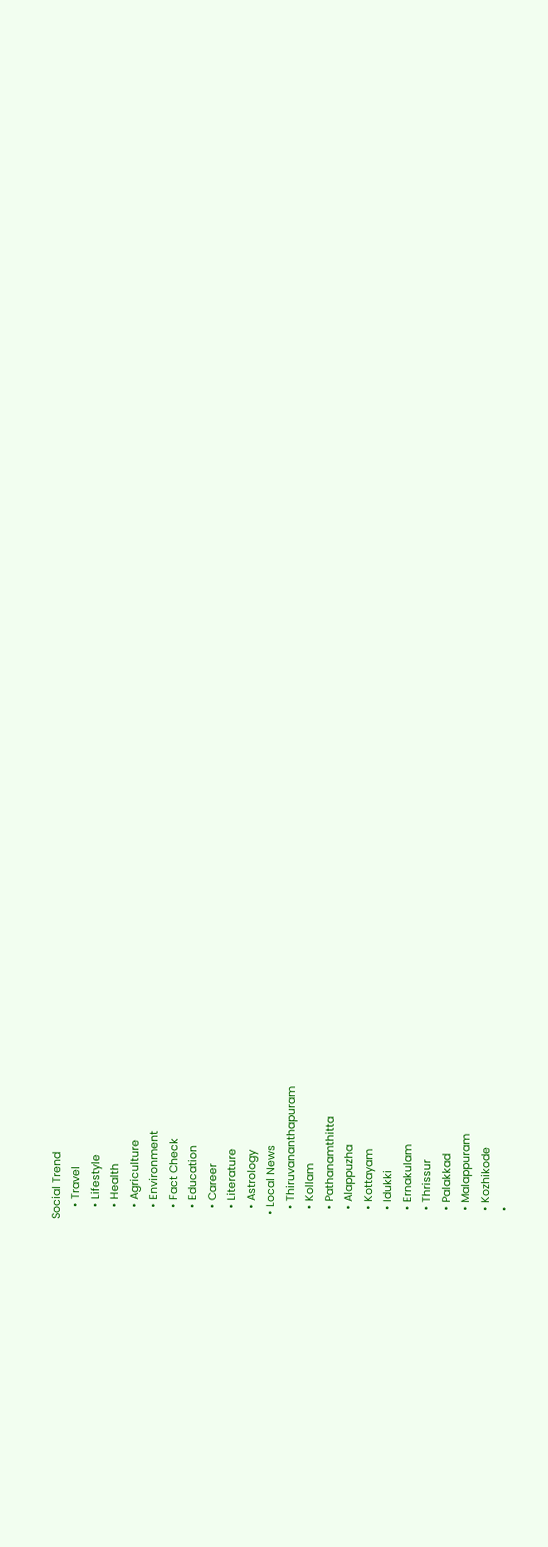Social Trend
    • Travel
    • Lifestyle
    • Health
    • Agriculture
    • Environment
    • Fact Check
    • Education
    • Career
    • Literature
    • Astrology
  • Local News
    • Thiruvananthapuram
    • Kollam
    • Pathanamthitta
    • Alappuzha
    • Kottayam
    • Idukki
    • Ernakulam
    • Thrissur
    • Palakkad
    • Malappuram
    • Kozhikode
    •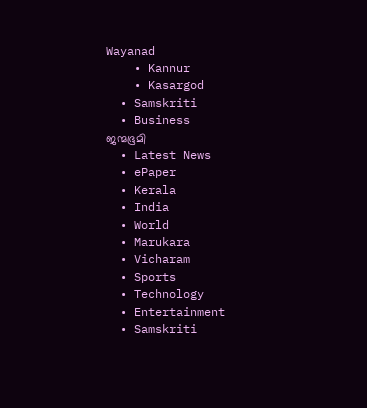Wayanad
    • Kannur
    • Kasargod
  • Samskriti
  • Business
ജന്മഭൂമി
  • Latest News
  • ePaper
  • Kerala
  • India
  • World
  • Marukara
  • Vicharam
  • Sports
  • Technology
  • Entertainment
  • Samskriti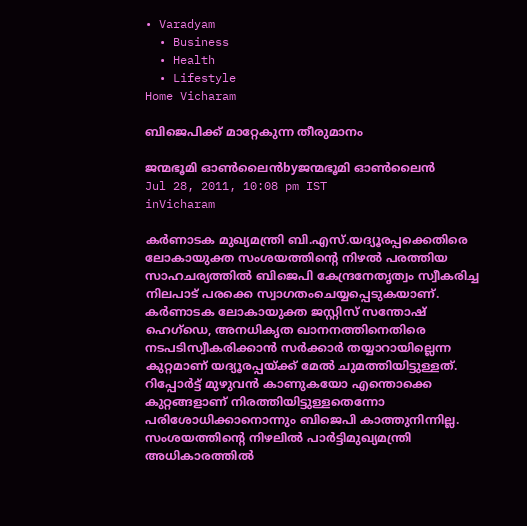• Varadyam
  • Business
  • Health
  • Lifestyle
Home Vicharam

ബിജെപിക്ക്‌ മാറ്റേകുന്ന തീരുമാനം

ജന്മഭൂമി ഓണ്‍ലൈന്‍byജന്മഭൂമി ഓണ്‍ലൈന്‍
Jul 28, 2011, 10:08 pm IST
inVicharam

കര്‍ണാടക മുഖ്യമന്ത്രി ബി.എസ്‌.യദ്യൂരപ്പക്കെതിരെ ലോകായുക്ത സംശയത്തിന്റെ നിഴല്‍ പരത്തിയ സാഹചര്യത്തില്‍ ബിജെപി കേന്ദ്രനേതൃത്വം സ്വീകരിച്ച നിലപാട്‌ പരക്കെ സ്വാഗതംചെയ്യപ്പെടുകയാണ്‌. കര്‍ണാടക ലോകായുക്ത ജസ്റ്റിസ്‌ സന്തോഷ്‌ ഹെഗ്ഡെ, അനധികൃത ഖാനനത്തിനെതിരെ നടപടിസ്വീകരിക്കാന്‍ സര്‍ക്കാര്‍ തയ്യാറായില്ലെന്ന കുറ്റമാണ്‌ യദ്യൂരപ്പയ്‌ക്ക്‌ മേല്‍ ചുമത്തിയിട്ടുള്ളത്‌. റിപ്പോര്‍ട്ട്‌ മുഴുവന്‍ കാണുകയോ എന്തൊക്കെ കുറ്റങ്ങളാണ്‌ നിരത്തിയിട്ടുള്ളതെന്നോ പരിശോധിക്കാനൊന്നും ബിജെപി കാത്തുനിന്നില്ല. സംശയത്തിന്റെ നിഴലില്‍ പാര്‍ട്ടിമുഖ്യമന്ത്രി അധികാരത്തില്‍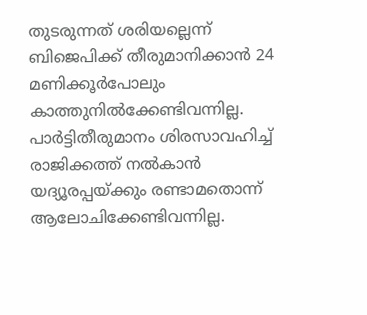തുടരുന്നത്‌ ശരിയല്ലെന്ന്‌ ബിജെപിക്ക്‌ തീരുമാനിക്കാന്‍ 24 മണിക്കൂര്‍പോലും കാത്തുനില്‍ക്കേണ്ടിവന്നില്ല. പാര്‍ട്ടിതീരുമാനം ശിരസാവഹിച്ച്‌ രാജിക്കത്ത്‌ നല്‍കാന്‍ യദ്യൂരപ്പയ്‌ക്കും രണ്ടാമതൊന്ന്‌ ആലോചിക്കേണ്ടിവന്നില്ല.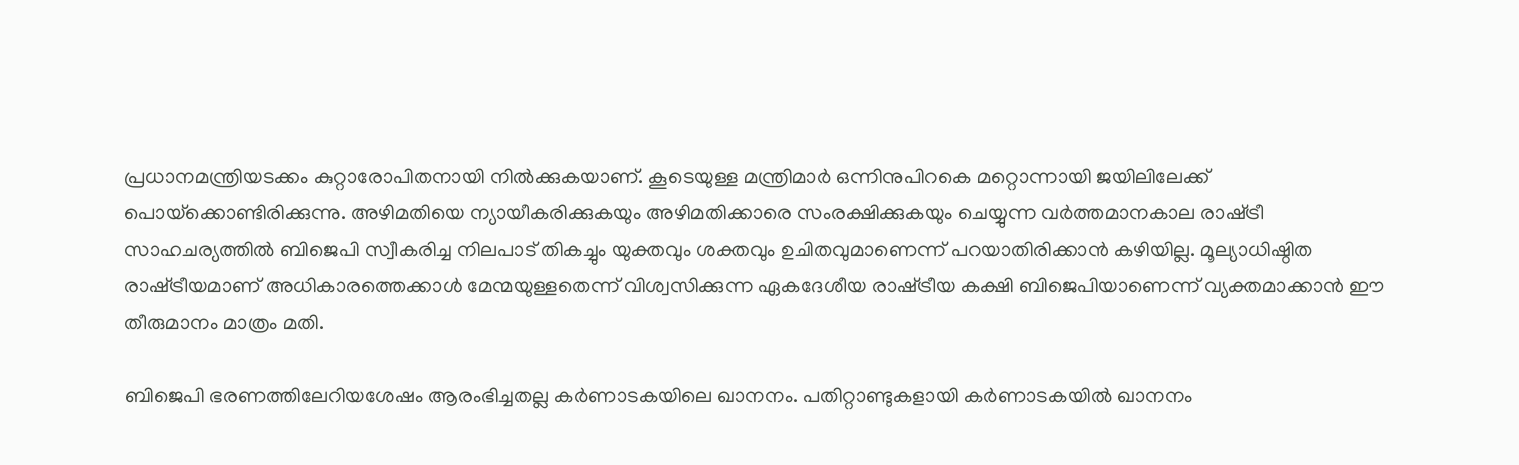പ്രധാനമന്ത്രിയടക്കം കുറ്റാരോപിതനായി നില്‍ക്കുകയാണ്‌. കൂടെയുള്ള മന്ത്രിമാര്‍ ഒന്നിനുപിറകെ മറ്റൊന്നായി ജയിലിലേക്ക്‌ പൊയ്‌ക്കൊണ്ടിരിക്കുന്നു. അഴിമതിയെ ന്യായീകരിക്കുകയും അഴിമതിക്കാരെ സംരക്ഷിക്കുകയും ചെയ്യുന്ന വര്‍ത്തമാനകാല രാഷ്‌ട്രീ സാഹചര്യത്തില്‍ ബിജെപി സ്വീകരിച്ച നിലപാട്‌ തികച്ചും യുക്തവും ശക്തവും ഉചിതവുമാണെന്ന്‌ പറയാതിരിക്കാന്‍ കഴിയില്ല. മൂല്യാധിഷ്ഠിത രാഷ്‌ട്രീയമാണ്‌ അധികാരത്തെക്കാള്‍ മേന്മയുള്ളതെന്ന്‌ വിശ്വസിക്കുന്ന ഏകദേശീയ രാഷ്‌ട്രീയ കക്ഷി ബിജെപിയാണെന്ന്‌ വ്യക്തമാക്കാന്‍ ഈ തീരുമാനം മാത്രം മതി.

ബിജെപി ഭരണത്തിലേറിയശേഷം ആരംഭിച്ചതല്ല കര്‍ണാടകയിലെ ഖാനനം. പതിറ്റാണ്ടുകളായി കര്‍ണാടകയില്‍ ഖാനനം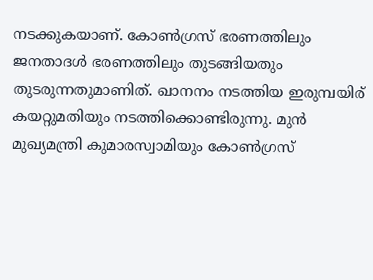നടക്കുകയാണ്‌. കോണ്‍ഗ്രസ്‌ ഭരണത്തിലും ജനതാദള്‍ ഭരണത്തിലും തുടങ്ങിയതും തുടരുന്നതുമാണിത്‌. ഖാനനം നടത്തിയ ഇരുമ്പയിര്‌ കയറ്റുമതിയും നടത്തിക്കൊണ്ടിരുന്നു. മുന്‍ മുഖ്യമന്ത്രി കുമാരസ്വാമിയും കോണ്‍ഗ്രസ്‌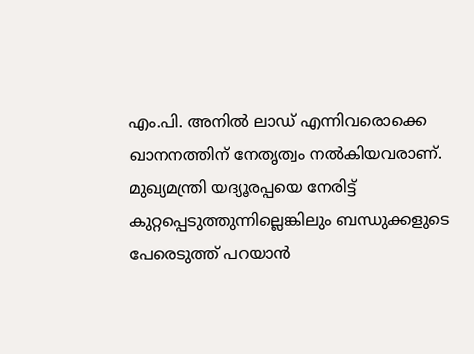എം.പി. അനില്‍ ലാഡ്‌ എന്നിവരൊക്കെ ഖാനനത്തിന്‌ നേതൃത്വം നല്‍കിയവരാണ്‌. മുഖ്യമന്ത്രി യദ്യൂരപ്പയെ നേരിട്ട്‌ കുറ്റപ്പെടുത്തുന്നില്ലെങ്കിലും ബന്ധുക്കളുടെ പേരെടുത്ത്‌ പറയാന്‍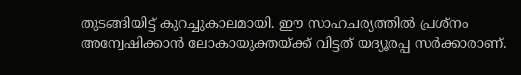തുടങ്ങിയിട്ട്‌ കുറച്ചുകാലമായി. ഈ സാഹചര്യത്തില്‍ പ്രശ്നം അന്വേഷിക്കാന്‍ ലോകായുക്തയ്‌ക്ക്‌ വിട്ടത്‌ യദ്യൂരപ്പ സര്‍ക്കാരാണ്‌.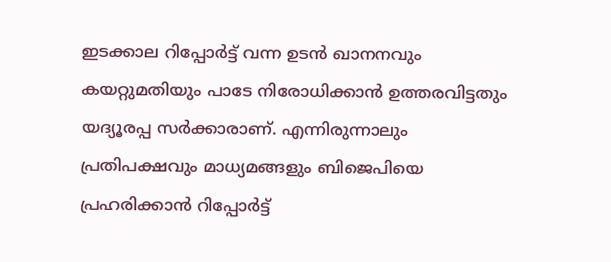ഇടക്കാല റിപ്പോര്‍ട്ട്‌ വന്ന ഉടന്‍ ഖാനനവും കയറ്റുമതിയും പാടേ നിരോധിക്കാന്‍ ഉത്തരവിട്ടതും യദ്യൂരപ്പ സര്‍ക്കാരാണ്‌. എന്നിരുന്നാലും പ്രതിപക്ഷവും മാധ്യമങ്ങളും ബിജെപിയെ പ്രഹരിക്കാന്‍ റിപ്പോര്‍ട്ട്‌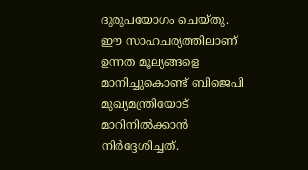ദുരുപയോഗം ചെയ്തു. ഈ സാഹചര്യത്തിലാണ്‌ ഉന്നത മൂല്യങ്ങളെ മാനിച്ചുകൊണ്ട്‌ ബിജെപി മുഖ്യമന്ത്രിയോട്‌ മാറിനില്‍ക്കാന്‍ നിര്‍ദ്ദേശിച്ചത്‌.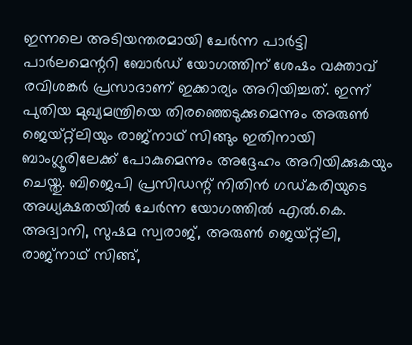ഇന്നലെ അടിയന്തരമായി ചേര്‍ന്ന പാര്‍ട്ടി പാര്‍ലമെന്ററി ബോര്‍ഡ്‌ യോഗത്തിന്‌ ശേഷം വക്താവ്‌ രവിശങ്കര്‍ പ്രസാദാണ്‌ ഇക്കാര്യം അറിയിച്ചത്‌. ഇന്ന്‌ പുതിയ മുഖ്യമന്ത്രിയെ തിരഞ്ഞെടുക്കുമെന്നും അരുണ്‍ ജെയ്റ്റ്ലിയും രാജ്നാഥ്‌ സിങ്ങും ഇതിനായി ബാംഗ്ലൂരിലേക്ക്‌ പോകുമെന്നും അദ്ദേഹം അറിയിക്കുകയും ചെയ്തു. ബിജെപി പ്രസിഡന്റ്‌ നിതിന്‍ ഗഡ്കരിയുടെ അധ്യക്ഷതയില്‍ ചേര്‍ന്ന യോഗത്തില്‍ എല്‍.കെ. അദ്വാനി, സുഷമ സ്വരാജ്‌, അരുണ്‍ ജെയ്റ്റ്ലി, രാജ്നാഥ്‌ സിങ്ങ്‌,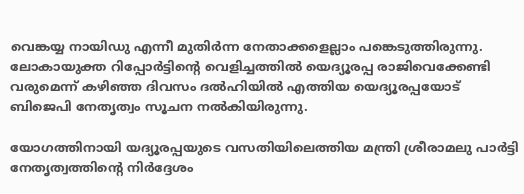വെങ്കയ്യ നായിഡു എന്നീ മുതിര്‍ന്ന നേതാക്കളെല്ലാം പങ്കെടുത്തിരുന്നു. ലോകായുക്ത റിപ്പോര്‍ട്ടിന്റെ വെളിച്ചത്തില്‍ യെദ്യൂരപ്പ രാജിവെക്കേണ്ടി വരുമെന്ന്‌ കഴിഞ്ഞ ദിവസം ദല്‍ഹിയില്‍ എത്തിയ യെദ്യൂരപ്പയോട്‌ ബിജെപി നേതൃത്വം സൂചന നല്‍കിയിരുന്നു.

യോഗത്തിനായി യദ്യൂരപ്പയുടെ വസതിയിലെത്തിയ മന്ത്രി ശ്രീരാമലു പാര്‍ട്ടി നേതൃത്വത്തിന്റെ നിര്‍ദ്ദേശം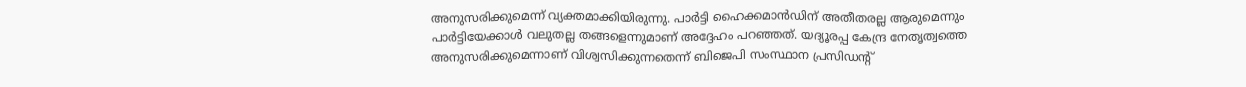അനുസരിക്കുമെന്ന്‌ വ്യക്തമാക്കിയിരുന്നു. പാര്‍ട്ടി ഹൈക്കമാന്‍ഡിന്‌ അതീതരല്ല ആരുമെന്നും പാര്‍ട്ടിയേക്കാള്‍ വലുതല്ല തങ്ങളെന്നുമാണ്‌ അദ്ദേഹം പറഞ്ഞത്‌. യദ്യൂരപ്പ കേന്ദ്ര നേതൃത്വത്തെ അനുസരിക്കുമെന്നാണ്‌ വിശ്വസിക്കുന്നതെന്ന്‌ ബിജെപി സംസ്ഥാന പ്രസിഡന്റ്‌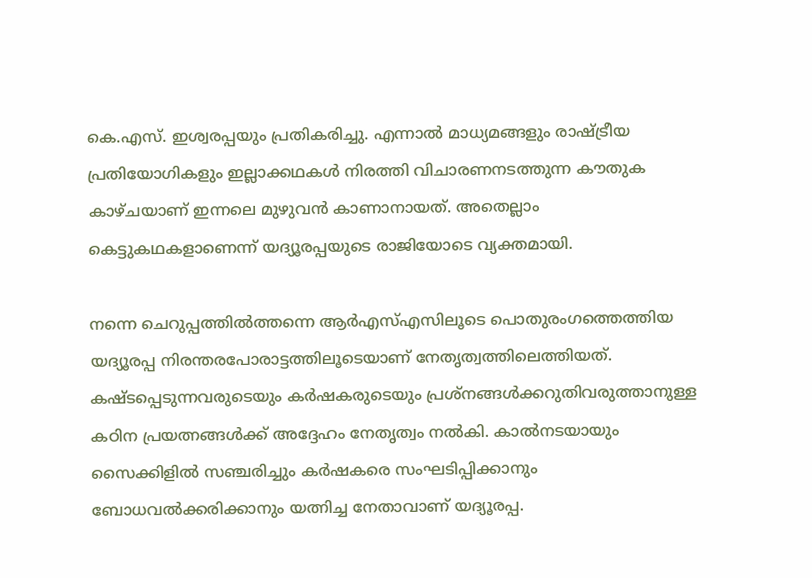കെ.എസ്‌. ഇശ്വരപ്പയും പ്രതികരിച്ചു. എന്നാല്‍ മാധ്യമങ്ങളും രാഷ്‌ട്രീയ പ്രതിയോഗികളും ഇല്ലാക്കഥകള്‍ നിരത്തി വിചാരണനടത്തുന്ന കൗതുക കാഴ്ചയാണ്‌ ഇന്നലെ മുഴുവന്‍ കാണാനായത്‌. അതെല്ലാം കെട്ടുകഥകളാണെന്ന്‌ യദ്യൂരപ്പയുടെ രാജിയോടെ വ്യക്തമായി.

നന്നെ ചെറുപ്പത്തില്‍ത്തന്നെ ആര്‍എസ്‌എസിലൂടെ പൊതുരംഗത്തെത്തിയ യദ്യൂരപ്പ നിരന്തരപോരാട്ടത്തിലൂടെയാണ്‌ നേതൃത്വത്തിലെത്തിയത്‌. കഷ്ടപ്പെടുന്നവരുടെയും കര്‍ഷകരുടെയും പ്രശ്നങ്ങള്‍ക്കറുതിവരുത്താനുള്ള കഠിന പ്രയത്നങ്ങള്‍ക്ക്‌ അദ്ദേഹം നേതൃത്വം നല്‍കി. കാല്‍നടയായും സൈക്കിളില്‍ സഞ്ചരിച്ചും കര്‍ഷകരെ സംഘടിപ്പിക്കാനും ബോധവല്‍ക്കരിക്കാനും യത്നിച്ച നേതാവാണ്‌ യദ്യൂരപ്പ.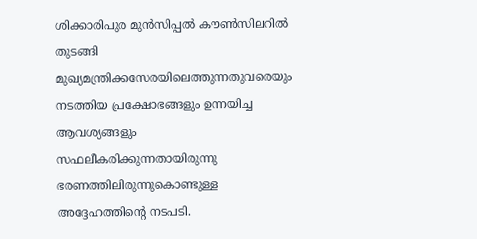ശിക്കാരിപുര മുന്‍സിപ്പല്‍ കൗണ്‍സിലറില്‍ തുടങ്ങി മുഖ്യമന്ത്രിക്കസേരയിലെത്തുന്നതുവരെയും നടത്തിയ പ്രക്ഷോഭങ്ങളും ഉന്നയിച്ച ആവശ്യങ്ങളും സഫലീകരിക്കുന്നതായിരുന്നു ഭരണത്തിലിരുന്നുകൊണ്ടുള്ള അദ്ദേഹത്തിന്റെ നടപടി.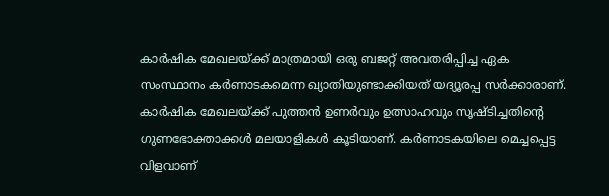കാര്‍ഷിക മേഖലയ്‌ക്ക്‌ മാത്രമായി ഒരു ബജറ്റ്‌ അവതരിപ്പിച്ച ഏക സംസ്ഥാനം കര്‍ണാടകമെന്ന ഖ്യാതിയുണ്ടാക്കിയത്‌ യദ്യൂരപ്പ സര്‍ക്കാരാണ്‌. കാര്‍ഷിക മേഖലയ്‌ക്ക്‌ പുത്തന്‍ ഉണര്‍വും ഉത്സാഹവും സൃഷ്ടിച്ചതിന്റെ ഗുണഭോക്താക്കള്‍ മലയാളികള്‍ കൂടിയാണ്‌. കര്‍ണാടകയിലെ മെച്ചപ്പെട്ട വിളവാണ്‌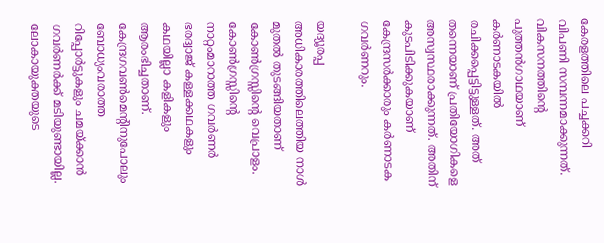കേരളത്തിലെ പച്ചക്കറി വിപണി സമ്പന്നമാക്കുന്നത്‌. വികസനത്തിന്റെ പുത്തന്‍ഗാഥയാണ്‌ കര്‍ണാടകയില്‍ രചിക്കപ്പെട്ടിട്ടുള്ളത്‌. അത്‌ തന്നെയാണ്‌ പ്രതിയോഗികളെ അസ്വസ്ഥരാക്കുന്നത്‌. അതിന്‌ കുടപിടിക്കുകയാണ്‌ കേന്ദ്രസര്‍ക്കാരും കര്‍ണാടക ഗവര്‍ണറും.

യദ്യൂരപ്പ അധികാരത്തിലെത്തിയ നാള്‍ മുതല്‍ തുടങ്ങിയതാണ്‌ കോണ്‍ഗ്രസ്സിന്റെ വെപ്രാളം. കോണ്‍ഗ്രസ്സിന്റെ നാറ്റംമാറാത്ത ഗവര്‍ണര്‍ ഭരദ്വാജ്‌ കള്ളക്കഥകളും കഥയില്ലാ കളികളും ആരംഭിച്ചതാണ്‌. കേന്ദ്രഗവണ്‍മെന്റിനുപോലും ബോധ്യംവരാത്ത റിപ്പോര്‍ട്ടുകളും ചമയ്‌ക്കാന്‍ ഗവര്‍ണര്‍ക്ക്‌ മടിയുണ്ടായില്ല. ലോകായുക്തയുടെ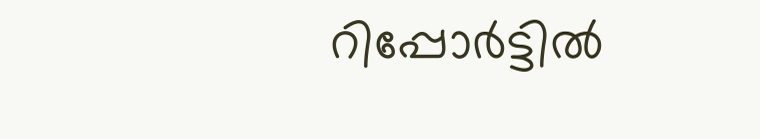റിപ്പോര്‍ട്ടില്‍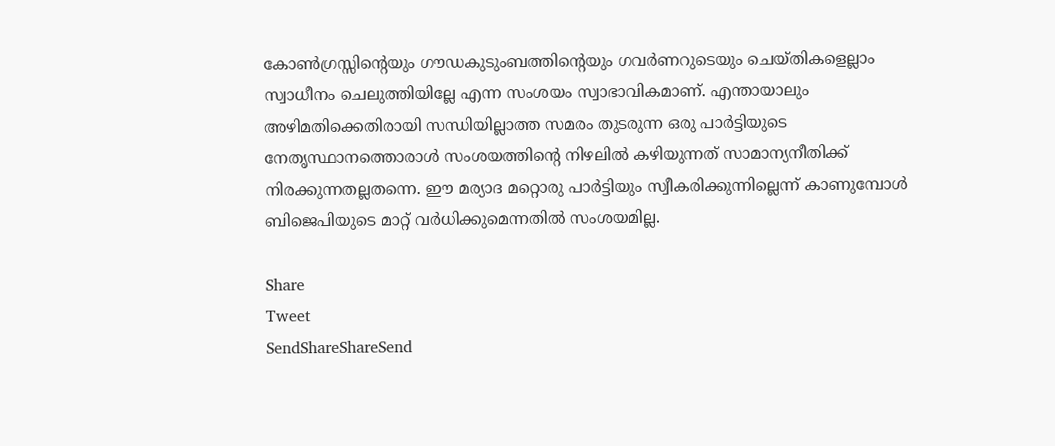കോണ്‍ഗ്രസ്സിന്റെയും ഗൗഡകുടുംബത്തിന്റെയും ഗവര്‍ണറുടെയും ചെയ്തികളെല്ലാം സ്വാധീനം ചെലുത്തിയില്ലേ എന്ന സംശയം സ്വാഭാവികമാണ്‌. എന്തായാലും അഴിമതിക്കെതിരായി സന്ധിയില്ലാത്ത സമരം തുടരുന്ന ഒരു പാര്‍ട്ടിയുടെ നേതൃസ്ഥാനത്തൊരാള്‍ സംശയത്തിന്റെ നിഴലില്‍ കഴിയുന്നത്‌ സാമാന്യനീതിക്ക്‌ നിരക്കുന്നതല്ലതന്നെ. ഈ മര്യാദ മറ്റൊരു പാര്‍ട്ടിയും സ്വീകരിക്കുന്നില്ലെന്ന്‌ കാണുമ്പോള്‍ ബിജെപിയുടെ മാറ്റ്‌ വര്‍ധിക്കുമെന്നതില്‍ സംശയമില്ല.

Share
Tweet
SendShareShareSend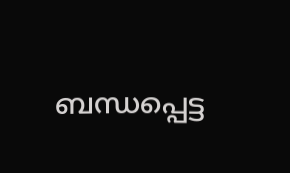ബന്ധപ്പെട്ട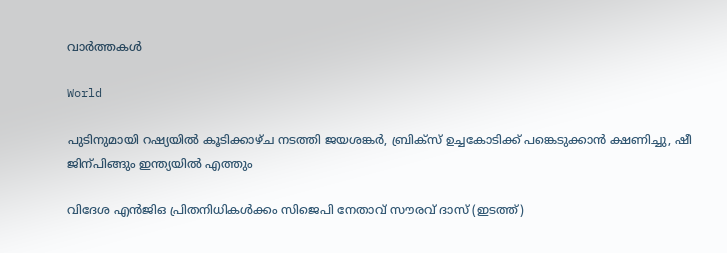വാര്‍ത്തകള്‍

World

പുടിനുമായി റഷ്യയില്‍ കൂടിക്കാഴ്ച നടത്തി ജയശങ്കര്‍, ബ്രിക്സ് ഉച്ചകോടിക്ക് പങ്കെടുക്കാന്‍ ക്ഷണിച്ചു, ഷീ ജിന‍്പിങ്ങും ഇന്ത്യയില്‍ എത്തും

വിദേശ എന്‍ജിഒ പ്രിതനിധികള്‍ക്കം സിജെപി നേതാവ് സൗരവ് ദാസ് (ഇടത്ത്)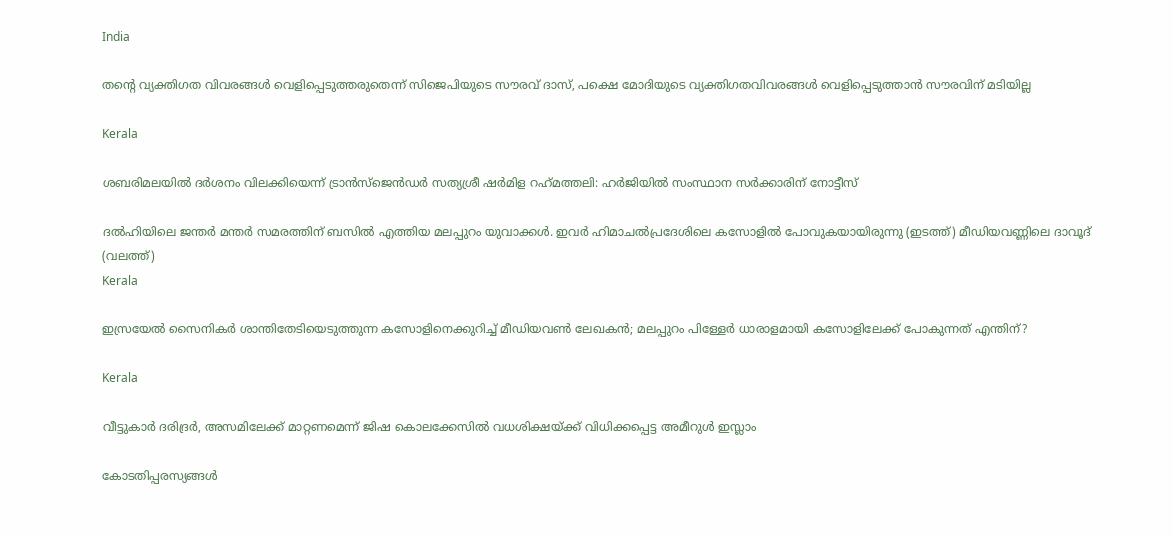India

തന്റെ വ്യക്തിഗത വിവരങ്ങള്‍ വെളിപ്പെടുത്തരുതെന്ന് സിജെപിയുടെ സൗരവ് ദാസ്, പക്ഷെ മോദിയുടെ വ്യക്തിഗതവിവരങ്ങള്‍ വെളിപ്പെടുത്താന്‍ സൗരവിന് മടിയില്ല

Kerala

ശബരിമലയില്‍ ദര്‍ശനം വിലക്കിയെന്ന് ട്രാന്‍സ്ജെന്‍ഡര്‍ സത്യശ്രീ ഷര്‍മിള റഹ്‌മത്തലി: ഹര്‍ജിയില്‍ സംസ്ഥാന സര്‍ക്കാരിന് നോട്ടീസ്

ദല്‍ഹിയിലെ ജന്തര്‍ മന്തര്‍ സമരത്തിന് ബസില്‍ എത്തിയ മലപ്പുറം യുവാക്കള്‍. ഇവര്‍ ഹിമാചല്‍പ്രദേശിലെ കസോളില്‍ പോവുകയായിരുന്നു (ഇടത്ത്) മീഡിയവണ്ണിലെ ദാവൂദ് (വലത്ത്)
Kerala

ഇസ്രയേല്‍ സൈനികര്‍ ശാന്തിതേടിയെടുത്തുന്ന കസോളിനെക്കുറിച്ച് മീഡിയവണ്‍ ലേഖകന്‍; മലപ്പുറം പിള്ളേര്‍ ധാരാളമായി കസോളിലേക്ക് പോകുന്നത് എന്തിന്?

Kerala

വീട്ടുകാര്‍ ദരിദ്രര്‍, അസമിലേക്ക് മാറ്റണമെന്ന് ജിഷ കൊലക്കേസില്‍ വധശിക്ഷയ്‌ക്ക് വിധിക്കപ്പെട്ട അമീറുള്‍ ഇസ്ലാം

കോടതിപ്പരസ്യങ്ങള്‍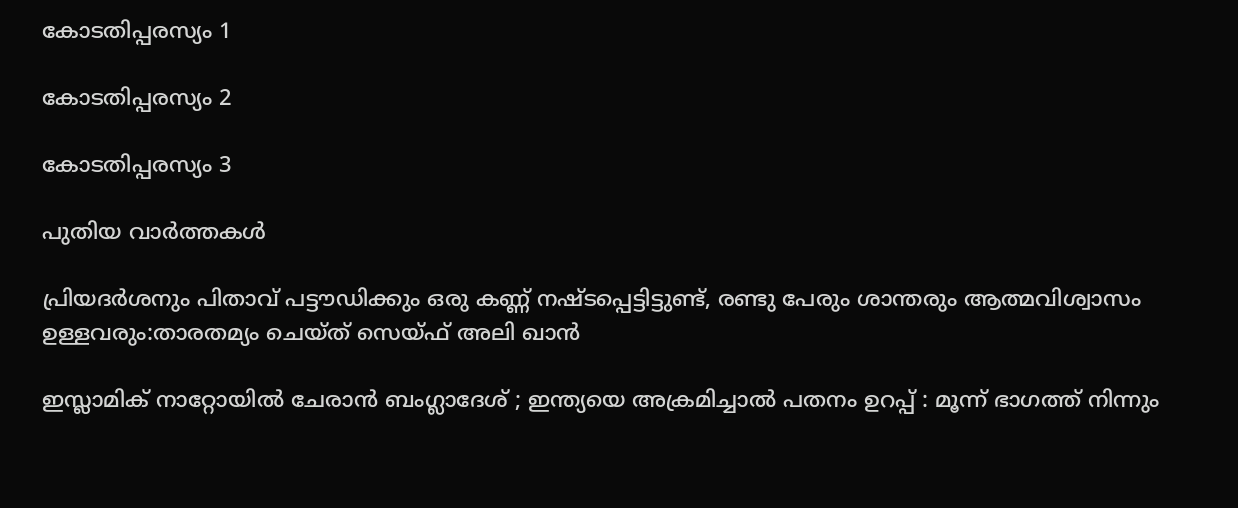കോടതിപ്പരസ്യം 1

കോടതിപ്പരസ്യം 2

കോടതിപ്പരസ്യം 3

പുതിയ വാര്‍ത്തകള്‍

പ്രിയദര്‍ശനും പിതാവ് പട്ടൗഡിക്കും ഒരു കണ്ണ് നഷ്ടപ്പെട്ടിട്ടുണ്ട്, രണ്ടു പേരും ശാന്തരും ആത്മവിശ്വാസം ഉള്ളവരും:താരതമ്യം ചെയ്ത് സെയ്ഫ് അലി ഖാൻ

ഇസ്ലാമിക് നാറ്റോയിൽ ചേരാൻ ബംഗ്ലാദേശ് ; ഇന്ത്യയെ അക്രമിച്ചാൽ പതനം ഉറപ്പ് : മൂന്ന് ഭാഗത്ത് നിന്നും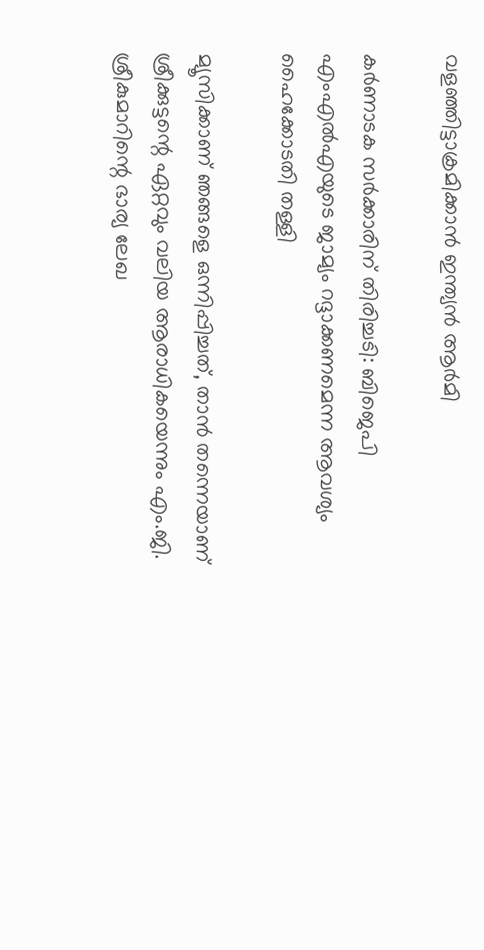വളഞ്ഞിട്ടാക്രമിക്കാൻ ഇന്ത്യൻ ആർമി

കര്‍ണാടക സര്‍ക്കാരിന് തിരിച്ചടി: ബിജെപി എംഎല്‍എയുടെ ജാമ്യം റദ്ദാക്കണമെന്ന ആവശ്യം ഹൈക്കോടതി തള്ളി

മ്യൂസിക്കാണ് ഞങ്ങളെ ഒന്നിപ്പിച്ചത്, താൻ തന്നെയാണ് ശ്രീക്കുട്ടന്റെ ഏറ്റവും വലിയ ആരാധികയെന്നും എം.ജി. ശ്രീകുമാറിന്റെ ഭാര്യ ലേഖ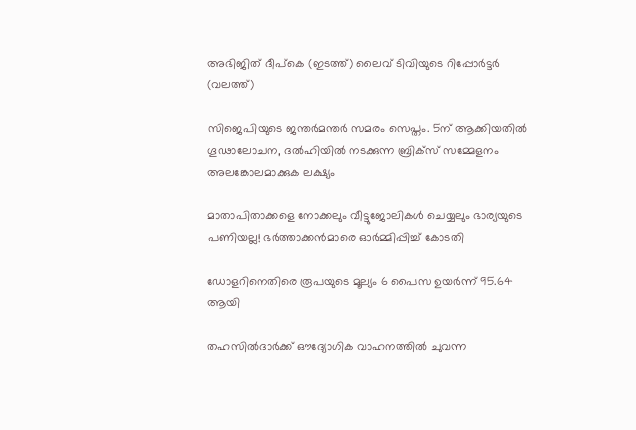അഭിജിത് ദീപ്കെ (ഇടത്ത്) ലൈവ് ടിവിയുടെ റിപ്പോര്‍ട്ടര്‍ (വലത്ത്)

സിജെപിയുടെ ജന്തര്‍മന്തര്‍ സമരം സെപ്തം. 5ന് ആക്കിയതില്‍ ഗൂഢാലോചന, ദല്‍ഹിയില്‍ നടക്കുന്ന ബ്രിക്സ് സമ്മേളനം അലങ്കോലമാക്കുക ലക്ഷ്യം

മാതാപിതാക്കളെ നോക്കലും വീട്ടുജോലികള്‍ ചെയ്യലും ഭാര്യയുടെ പണിയല്ല! ഭര്‍ത്താക്കന്‍മാരെ ഓര്‍മ്മിപ്പിച്ച് കോടതി

ഡോളറിനെതിരെ രൂപയുടെ മൂല്യം 6 പൈസ ഉയർന്ന് 95.64 ആയി

തഹസില്‍ദാര്‍ക്ക് ഔദ്യോഗിക വാഹനത്തില്‍ ചുവന്ന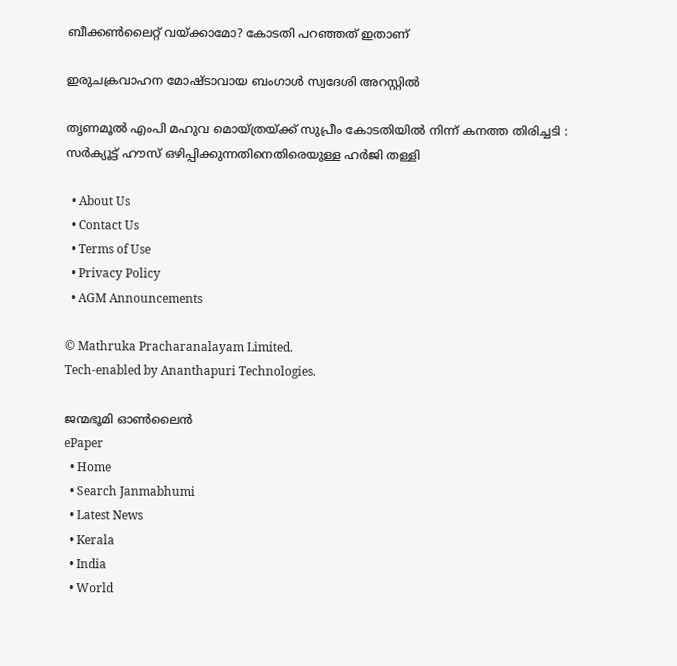ബീക്കണ്‍ലൈറ്റ് വയ്‌ക്കാമോ? കോടതി പറഞ്ഞത് ഇതാണ്

ഇരുചക്രവാഹന മോഷ്ടാവായ ബംഗാൾ സ്വദേശി അറസ്റ്റിൽ

തൃണമൂൽ എംപി മഹുവ മൊയ്ത്രയ്‌ക്ക് സുപ്രീം കോടതിയിൽ നിന്ന് കനത്ത തിരിച്ചടി : സർക്യൂട്ട് ഹൗസ് ഒഴിപ്പിക്കുന്നതിനെതിരെയുള്ള ഹർജി തള്ളി

  • About Us
  • Contact Us
  • Terms of Use
  • Privacy Policy
  • AGM Announcements

© Mathruka Pracharanalayam Limited.
Tech-enabled by Ananthapuri Technologies.

ജന്മഭൂമി ഓണ്‍ലൈന്‍
ePaper
  • Home
  • Search Janmabhumi
  • Latest News
  • Kerala
  • India
  • World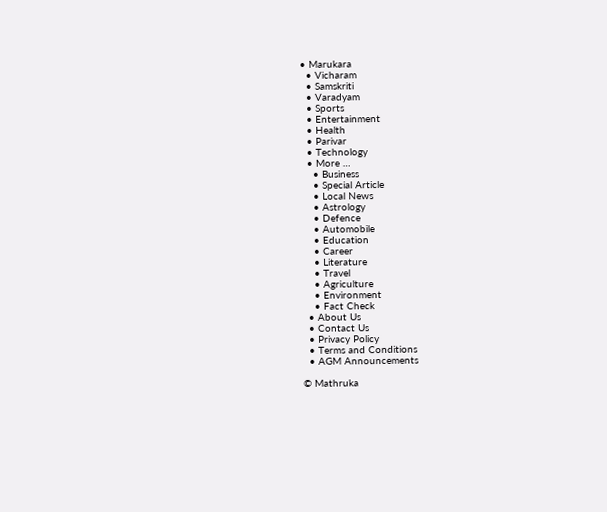• Marukara
  • Vicharam
  • Samskriti
  • Varadyam
  • Sports
  • Entertainment
  • Health
  • Parivar
  • Technology
  • More …
    • Business
    • Special Article
    • Local News
    • Astrology
    • Defence
    • Automobile
    • Education
    • Career
    • Literature
    • Travel
    • Agriculture
    • Environment
    • Fact Check
  • About Us
  • Contact Us
  • Privacy Policy
  • Terms and Conditions
  • AGM Announcements

© Mathruka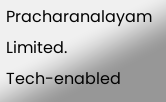Pracharanalayam Limited.
Tech-enabled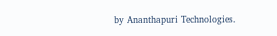by Ananthapuri Technologies.